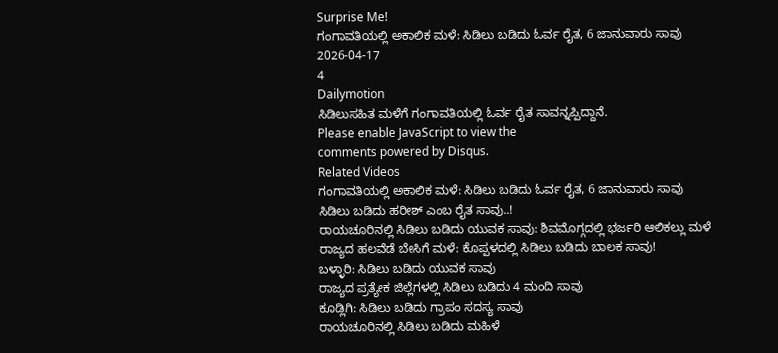Surprise Me!
ಗಂಗಾವತಿಯಲ್ಲಿ ಅಕಾಲಿಕ ಮಳೆ: ಸಿಡಿಲು ಬಡಿದು ಓರ್ವ ರೈತ, 6 ಜಾನುವಾರು ಸಾವು
2026-04-17
4
Dailymotion
ಸಿಡಿಲುಸಹಿತ ಮಳೆಗೆ ಗಂಗಾವತಿಯಲ್ಲಿ ಓರ್ವ ರೈತ ಸಾವನ್ನಪ್ಪಿದ್ದಾನೆ.
Please enable JavaScript to view the
comments powered by Disqus.
Related Videos
ಗಂಗಾವತಿಯಲ್ಲಿ ಅಕಾಲಿಕ ಮಳೆ: ಸಿಡಿಲು ಬಡಿದು ಓರ್ವ ರೈತ, 6 ಜಾನುವಾರು ಸಾವು
ಸಿಡಿಲು ಬಡಿದು ಹರೀಶ್ ಎಂಬ ರೈತ ಸಾವು..!
ರಾಯಚೂರಿನಲ್ಲಿ ಸಿಡಿಲು ಬಡಿದು ಯುವಕ ಸಾವು: ಶಿವಮೊಗ್ಗದಲ್ಲಿ ಭರ್ಜರಿ ಆಲಿಕಲ್ಲು ಮಳೆ
ರಾಜ್ಯದ ಹಲವೆಡೆ ಬೇಸಿಗೆ ಮಳೆ: ಕೊಪ್ಪಳದಲ್ಲಿ ಸಿಡಿಲು ಬಡಿದು ಬಾಲಕ ಸಾವು!
ಬಳ್ಳಾರಿ: ಸಿಡಿಲು ಬಡಿದು ಯುವಕ ಸಾವು
ರಾಜ್ಯದ ಪ್ರತ್ಯೇಕ ಜಿಲ್ಲೆಗಳಲ್ಲಿ ಸಿಡಿಲು ಬಡಿದು 4 ಮಂದಿ ಸಾವು
ಕೂಡ್ಲಿಗಿ: ಸಿಡಿಲು ಬಡಿದು ಗ್ರಾಪಂ ಸದಸ್ಯ ಸಾವು
ರಾಯಚೂರಿನಲ್ಲಿ ಸಿಡಿಲು ಬಡಿದು ಮಹಿಳೆ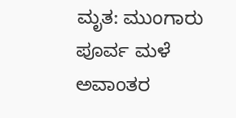ಮೃತ: ಮುಂಗಾರು ಪೂರ್ವ ಮಳೆ ಅವಾಂತರ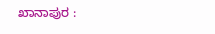ಖಾನಾಪುರ :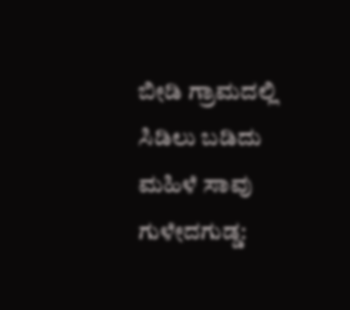ಬೀಡಿ ಗ್ರಾಮದಲ್ಲಿ ಸಿಡಿಲು ಬಡಿದು ಮಹಿಳೆ ಸಾವು
ಗುಳೇದಗುಡ್ಡ: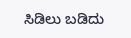ಸಿಡಿಲು ಬಡಿದು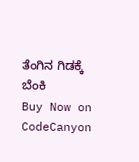ತೆಂಗಿನ ಗಿಡಕ್ಕೆ ಬೆಂಕಿ
Buy Now on CodeCanyon